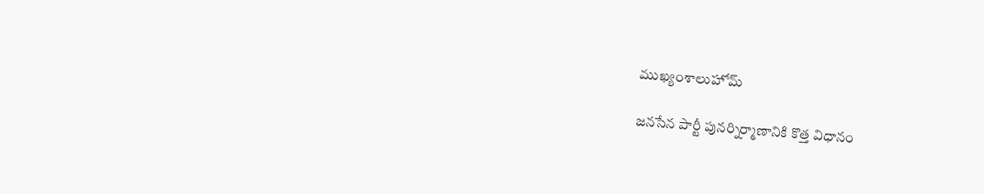ముఖ్యంశాలుహోమ్

జనసేన పార్టీ పునర్నిర్మాణానికి కొత్త విధానం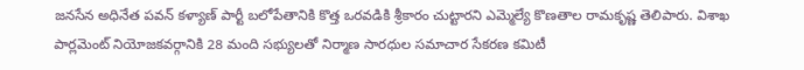జనసేన అధినేత పవన్ కళ్యాణ్ పార్టీ బలోపేతానికి కొత్త ఒరవడికి శ్రీకారం చుట్టారని ఎమ్మెల్యే కొణతాల రామకృష్ణ తెలిపారు. విశాఖ పార్లమెంట్ నియోజకవర్గానికి 28 మంది సభ్యులతో నిర్మాణ సారధుల సమాచార సేకరణ కమిటీ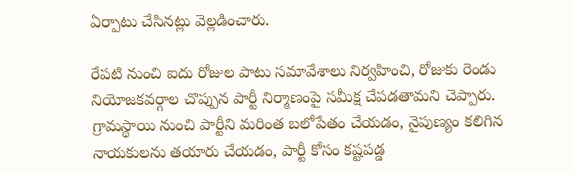ఏర్పాటు చేసినట్లు వెల్లడించారు.

రేపటి నుంచి ఐదు రోజుల పాటు సమావేశాలు నిర్వహించి, రోజుకు రెండు నియోజకవర్గాల చొప్పున పార్టీ నిర్మాణంపై సమీక్ష చేపడతామని చెప్పారు. గ్రామస్థాయి నుంచి పార్టీని మరింత బలోపేతం చేయడం, నైపుణ్యం కలిగిన నాయకులను తయారు చేయడం, పార్టీ కోసం కష్టపడ్డ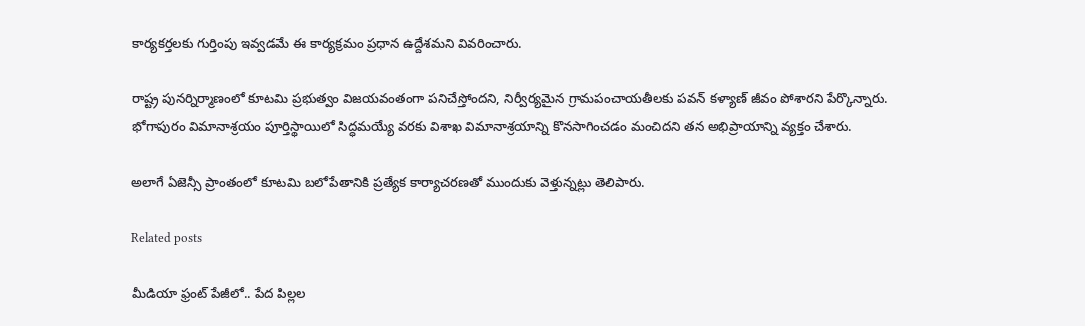కార్యకర్తలకు గుర్తింపు ఇవ్వడమే ఈ కార్యక్రమం ప్రధాన ఉద్దేశమని వివరించారు.

రాష్ట్ర పునర్నిర్మాణంలో కూటమి ప్రభుత్వం విజయవంతంగా పనిచేస్తోందని, నిర్వీర్యమైన గ్రామపంచాయతీలకు పవన్ కళ్యాణ్ జీవం పోశారని పేర్కొన్నారు. భోగాపురం విమానాశ్రయం పూర్తిస్థాయిలో సిద్ధమయ్యే వరకు విశాఖ విమానాశ్రయాన్ని కొనసాగించడం మంచిదని తన అభిప్రాయాన్ని వ్యక్తం చేశారు.

అలాగే ఏజెన్సీ ప్రాంతంలో కూటమి బలోపేతానికి ప్రత్యేక కార్యాచరణతో ముందుకు వెళ్తున్నట్లు తెలిపారు.

Related posts

మీడియా ఫ్రంట్‌ పేజీలో.. పేద పిల్లల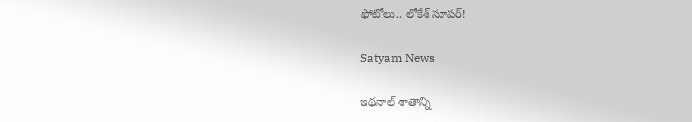ఫోటోలు.. లోకేశ్‌ సూపర్‌!

Satyam News

ఇథనాల్ శాతాన్ని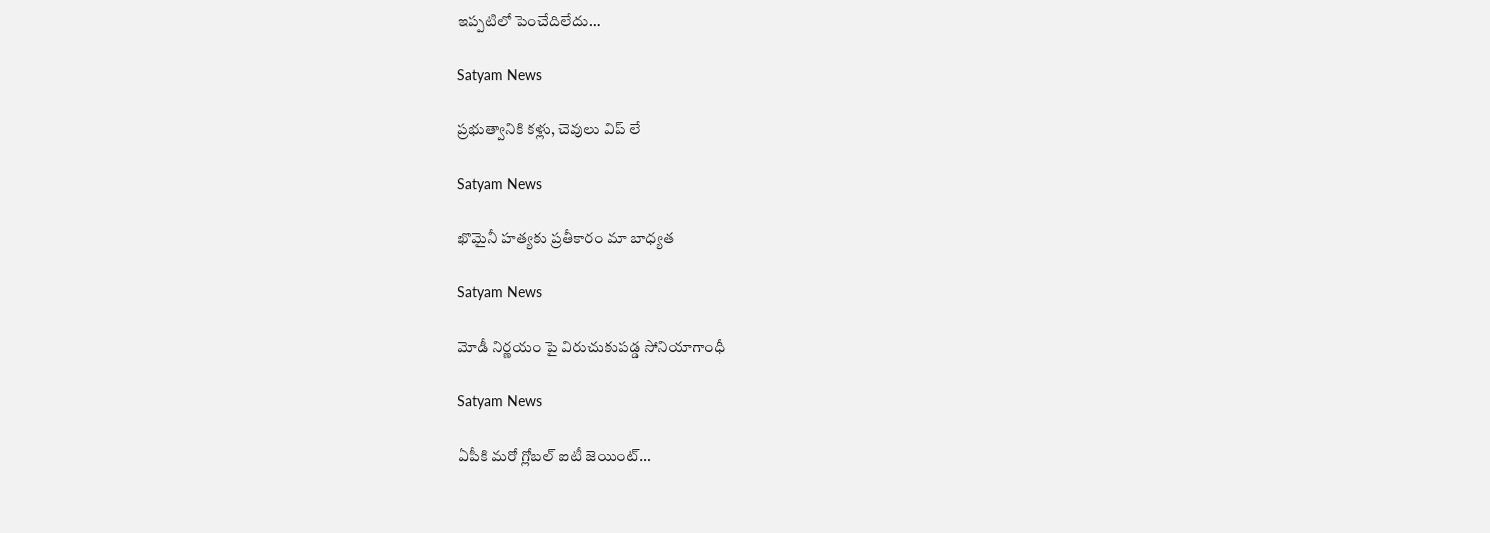ఇప్పటిలో పెంచేదిలేదు…

Satyam News

ప్రభుత్వానికి కళ్లు, చెవులు విప్ లే

Satyam News

ఖొమైనీ హత్యకు ప్రతీకారం మా బాధ్యత

Satyam News

మోడీ నిర్ణయం పై విరుచుకుపడ్డ సోనియాగాంధీ

Satyam News

ఏపీకి మరో గ్లోబల్‌ ఐటీ జెయింట్‌…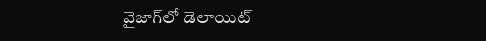వైజాగ్‌లో డెలాయిట్‌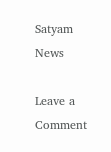Satyam News

Leave a Comment